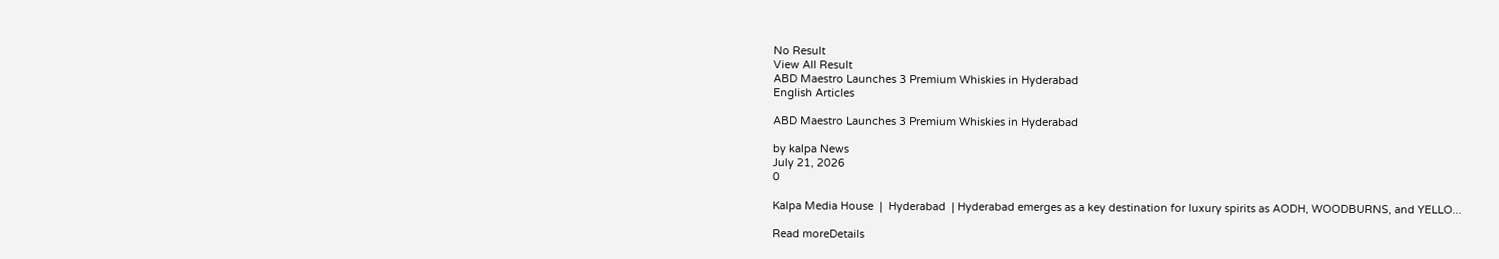No Result
View All Result
ABD Maestro Launches 3 Premium Whiskies in Hyderabad
English Articles

ABD Maestro Launches 3 Premium Whiskies in Hyderabad

by kalpa News
July 21, 2026
0

Kalpa Media House  |  Hyderabad  | Hyderabad emerges as a key destination for luxury spirits as AODH, WOODBURNS, and YELLO...

Read moreDetails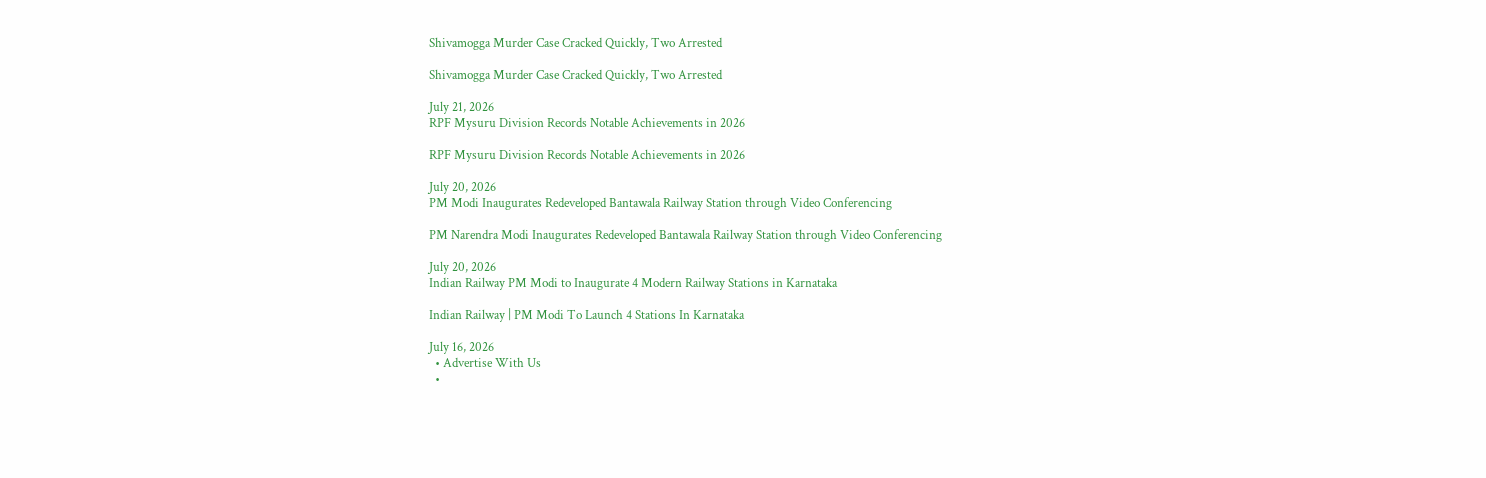Shivamogga Murder Case Cracked Quickly, Two Arrested

Shivamogga Murder Case Cracked Quickly, Two Arrested

July 21, 2026
RPF Mysuru Division Records Notable Achievements in 2026

RPF Mysuru Division Records Notable Achievements in 2026

July 20, 2026
PM Modi Inaugurates Redeveloped Bantawala Railway Station through Video Conferencing

PM Narendra Modi Inaugurates Redeveloped Bantawala Railway Station through Video Conferencing

July 20, 2026
Indian Railway PM Modi to Inaugurate 4 Modern Railway Stations in Karnataka

Indian Railway | PM Modi To Launch 4 Stations In Karnataka

July 16, 2026
  • Advertise With Us
  •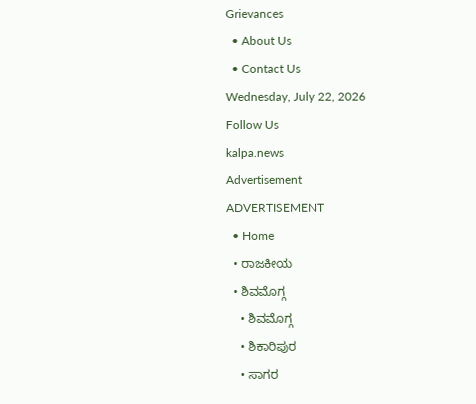Grievances
  • About Us
  • Contact Us
Wednesday, July 22, 2026
Follow Us
kalpa.news
Advertisement
ADVERTISEMENT
  • Home
  • ರಾಜಕೀಯ
  • ಶಿವಮೊಗ್ಗ
    • ಶಿವಮೊಗ್ಗ
    • ಶಿಕಾರಿಪುರ
    • ಸಾಗರ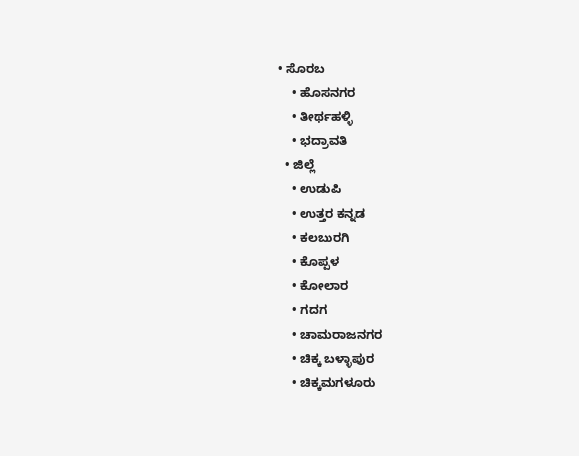• ಸೊರಬ
    • ಹೊಸನಗರ
    • ತೀರ್ಥಹಳ್ಳಿ
    • ಭದ್ರಾವತಿ
  • ಜಿಲ್ಲೆ
    • ಉಡುಪಿ
    • ಉತ್ತರ ಕನ್ನಡ
    • ಕಲಬುರಗಿ
    • ಕೊಪ್ಪಳ
    • ಕೋಲಾರ
    • ಗದಗ
    • ಚಾಮರಾಜನಗರ
    • ಚಿಕ್ಕ ಬಳ್ಳಾಪುರ
    • ಚಿಕ್ಕಮಗಳೂರು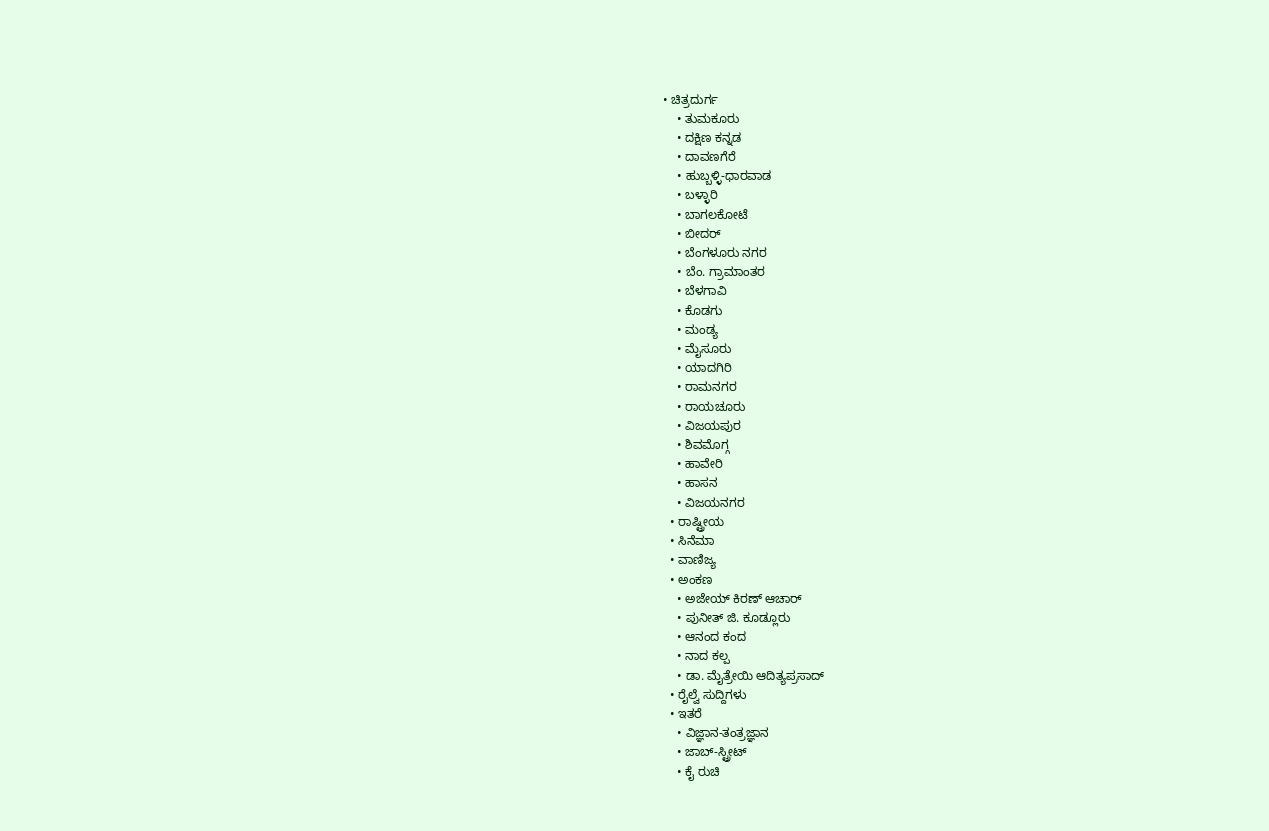• ಚಿತ್ರದುರ್ಗ
    • ತುಮಕೂರು
    • ದಕ್ಷಿಣ ಕನ್ನಡ
    • ದಾವಣಗೆರೆ
    • ಹುಬ್ಬಳ್ಳಿ-ಧಾರವಾಡ
    • ಬಳ್ಳಾರಿ
    • ಬಾಗಲಕೋಟೆ
    • ಬೀದರ್
    • ಬೆಂಗಳೂರು ನಗರ
    • ಬೆಂ. ಗ್ರಾಮಾಂತರ
    • ಬೆಳಗಾವಿ
    • ಕೊಡಗು
    • ಮಂಡ್ಯ
    • ಮೈಸೂರು
    • ಯಾದಗಿರಿ
    • ರಾಮನಗರ
    • ರಾಯಚೂರು
    • ವಿಜಯಪುರ
    • ಶಿವಮೊಗ್ಗ
    • ಹಾವೇರಿ
    • ಹಾಸನ
    • ವಿಜಯನಗರ
  • ರಾಷ್ಟ್ರೀಯ
  • ಸಿನೆಮಾ
  • ವಾಣಿಜ್ಯ
  • ಅಂಕಣ
    • ಅಜೇಯ್ ಕಿರಣ್ ಆಚಾರ್
    • ಪುನೀತ್ ಜಿ. ಕೂಡ್ಲೂರು
    • ಆನಂದ ಕಂದ
    • ನಾದ ಕಲ್ಪ
    • ಡಾ. ಮೈತ್ರೇಯಿ ಆದಿತ್ಯಪ್ರಸಾದ್
  • ರೈಲ್ವೆ ಸುದ್ದಿಗಳು
  • ಇತರೆ
    • ವಿಜ್ಞಾನ-ತಂತ್ರಜ್ಞಾನ
    • ಜಾಬ್-ಸ್ಟ್ರೀಟ್
    • ಕೈ ರುಚಿ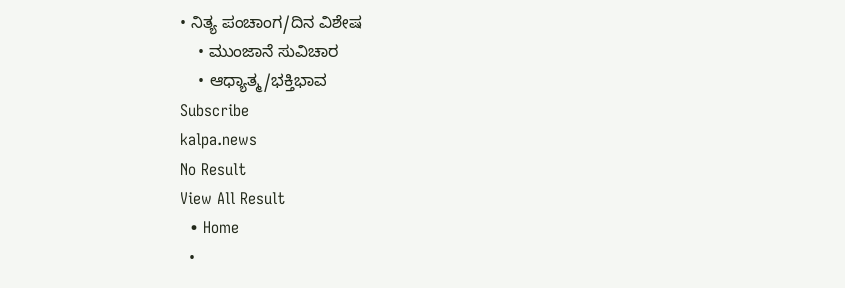• ನಿತ್ಯ ಪಂಚಾಂಗ/ದಿನ ವಿಶೇಷ
    • ಮುಂಜಾನೆ ಸುವಿಚಾರ
    • ಆಧ್ಯಾತ್ಮ/ಭಕ್ತಿಭಾವ
Subscribe
kalpa.news
No Result
View All Result
  • Home
  •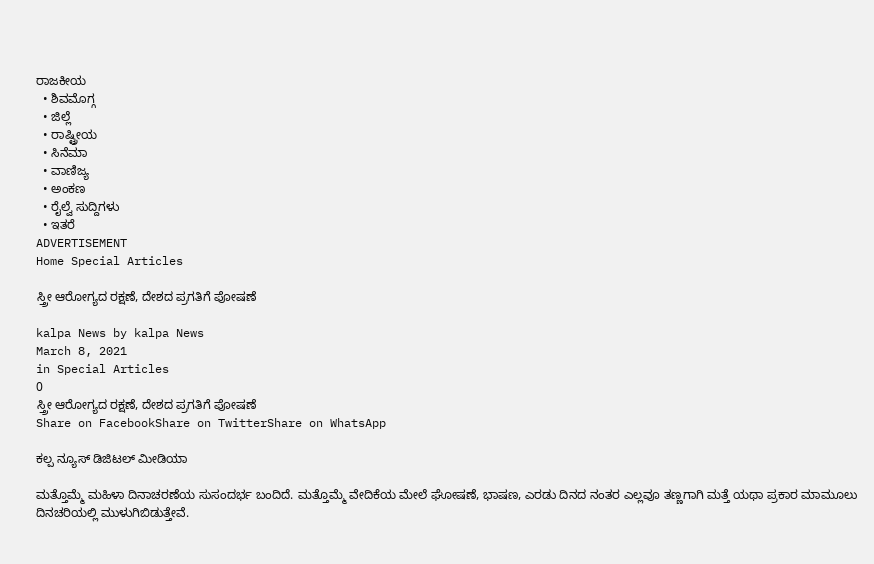ರಾಜಕೀಯ
  • ಶಿವಮೊಗ್ಗ
  • ಜಿಲ್ಲೆ
  • ರಾಷ್ಟ್ರೀಯ
  • ಸಿನೆಮಾ
  • ವಾಣಿಜ್ಯ
  • ಅಂಕಣ
  • ರೈಲ್ವೆ ಸುದ್ದಿಗಳು
  • ಇತರೆ
ADVERTISEMENT
Home Special Articles

ಸ್ತ್ರೀ ಆರೋಗ್ಯದ ರಕ್ಷಣೆ, ದೇಶದ ಪ್ರಗತಿಗೆ ಪೋಷಣೆ

kalpa News by kalpa News
March 8, 2021
in Special Articles
0
ಸ್ತ್ರೀ ಆರೋಗ್ಯದ ರಕ್ಷಣೆ, ದೇಶದ ಪ್ರಗತಿಗೆ ಪೋಷಣೆ
Share on FacebookShare on TwitterShare on WhatsApp

ಕಲ್ಪ ನ್ಯೂಸ್ ಡಿಜಿಟಲ್ ಮೀಡಿಯಾ

ಮತ್ತೊಮ್ಮೆ ಮಹಿಳಾ ದಿನಾಚರಣೆಯ ಸುಸಂದರ್ಭ ಬಂದಿದೆ. ಮತ್ತೊಮ್ಮೆ ವೇದಿಕೆಯ ಮೇಲೆ ಘೋಷಣೆ, ಭಾಷಣ, ಎರಡು ದಿನದ ನಂತರ ಎಲ್ಲವೂ ತಣ್ಣಗಾಗಿ ಮತ್ತೆ ಯಥಾ ಪ್ರಕಾರ ಮಾಮೂಲು ದಿನಚರಿಯಲ್ಲಿ ಮುಳುಗಿಬಿಡುತ್ತೇವೆ.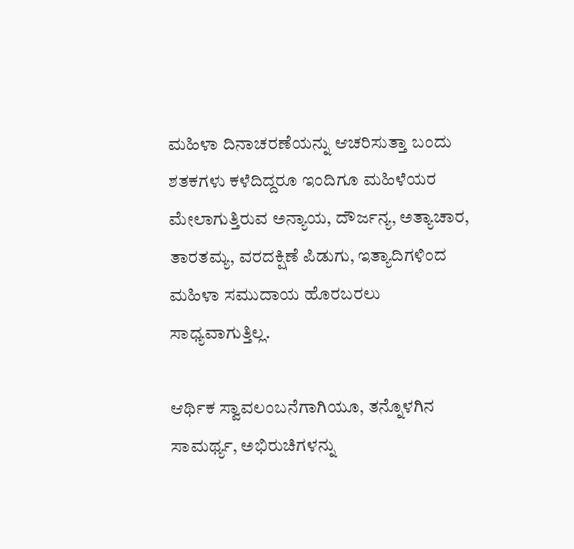ಮಹಿಳಾ ದಿನಾಚರಣೆಯನ್ನು ಆಚರಿಸುತ್ತಾ ಬಂದು ಶತಕಗಳು ಕಳೆದಿದ್ದರೂ ಇಂದಿಗೂ ಮಹಿಳೆಯರ ಮೇಲಾಗುತ್ತಿರುವ ಅನ್ಯಾಯ, ದೌರ್ಜನ್ಯ, ಅತ್ಯಾಚಾರ, ತಾರತಮ್ಯ, ವರದಕ್ಷಿಣೆ ಪಿಡುಗು, ಇತ್ಯಾದಿಗಳಿಂದ ಮಹಿಳಾ ಸಮುದಾಯ ಹೊರಬರಲು ಸಾಧ್ಯವಾಗುತ್ತಿಲ್ಲ.

ಆರ್ಥಿಕ ಸ್ವಾವಲಂಬನೆಗಾಗಿಯೂ, ತನ್ನೊಳಗಿನ ಸಾಮರ್ಥ್ಯ, ಅಭಿರುಚಿಗಳನ್ನು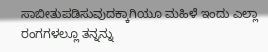ಸಾಬೀತುಪಡಿಸುವುದಕ್ಕಾಗಿಯೂ ಮಹಿಳೆ ಇಂದು ಎಲ್ಲಾ ರಂಗಗಳಲ್ಲೂ ತನ್ನನ್ನು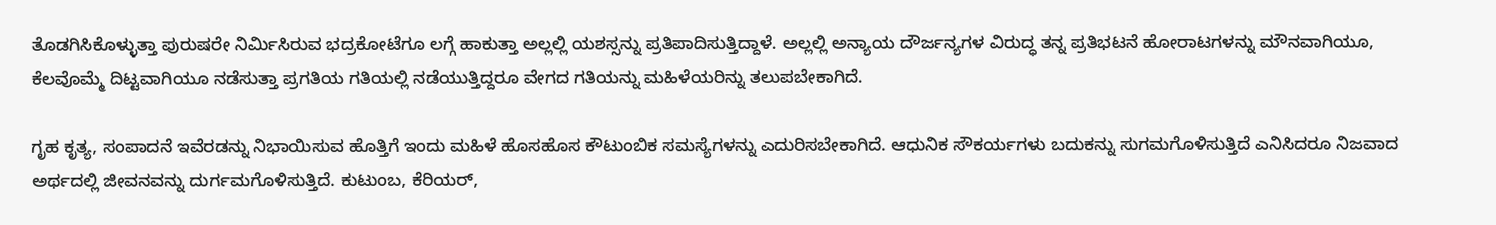ತೊಡಗಿಸಿಕೊಳ್ಳುತ್ತಾ ಪುರುಷರೇ ನಿರ್ಮಿಸಿರುವ ಭದ್ರಕೋಟೆಗೂ ಲಗ್ಗೆ ಹಾಕುತ್ತಾ ಅಲ್ಲಲ್ಲಿ ಯಶಸ್ಸನ್ನು ಪ್ರತಿಪಾದಿಸುತ್ತಿದ್ದಾಳೆ. ಅಲ್ಲಲ್ಲಿ ಅನ್ಯಾಯ ದೌರ್ಜನ್ಯಗಳ ವಿರುದ್ಧ ತನ್ನ ಪ್ರತಿಭಟನೆ ಹೋರಾಟಗಳನ್ನು ಮೌನವಾಗಿಯೂ, ಕೆಲವೊಮ್ಮೆ ದಿಟ್ಟವಾಗಿಯೂ ನಡೆಸುತ್ತಾ ಪ್ರಗತಿಯ ಗತಿಯಲ್ಲಿ ನಡೆಯುತ್ತಿದ್ದರೂ ವೇಗದ ಗತಿಯನ್ನು ಮಹಿಳೆಯರಿನ್ನು ತಲುಪಬೇಕಾಗಿದೆ.

ಗೃಹ ಕೃತ್ಯ, ಸಂಪಾದನೆ ಇವೆರಡನ್ನು ನಿಭಾಯಿಸುವ ಹೊತ್ತಿಗೆ ಇಂದು ಮಹಿಳೆ ಹೊಸಹೊಸ ಕೌಟುಂಬಿಕ ಸಮಸ್ಯೆಗಳನ್ನು ಎದುರಿಸಬೇಕಾಗಿದೆ. ಆಧುನಿಕ ಸೌಕರ್ಯಗಳು ಬದುಕನ್ನು ಸುಗಮಗೊಳಿಸುತ್ತಿದೆ ಎನಿಸಿದರೂ ನಿಜವಾದ ಅರ್ಥದಲ್ಲಿ ಜೀವನವನ್ನು ದುರ್ಗಮಗೊಳಿಸುತ್ತಿದೆ. ಕುಟುಂಬ, ಕೆರಿಯರ್,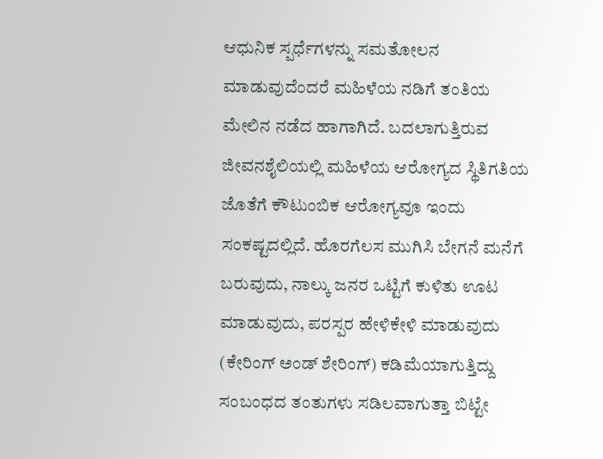ಆಧುನಿಕ ಸ್ಪರ್ಧೆಗಳನ್ನು ಸಮತೋಲನ ಮಾಡುವುದೆಂದರೆ ಮಹಿಳೆಯ ನಡಿಗೆ ತಂತಿಯ ಮೇಲಿನ ನಡೆದ ಹಾಗಾಗಿದೆ. ಬದಲಾಗುತ್ತಿರುವ ಜೀವನಶೈಲಿಯಲ್ಲಿ ಮಹಿಳೆಯ ಆರೋಗ್ಯದ ಸ್ಥಿತಿಗತಿಯ ಜೊತೆಗೆ ಕೌಟುಂಬಿಕ ಆರೋಗ್ಯವೂ ಇಂದು ಸಂಕಷ್ಟದಲ್ಲಿದೆ. ಹೊರಗೆಲಸ ಮುಗಿಸಿ ಬೇಗನೆ ಮನೆಗೆ ಬರುವುದು, ನಾಲ್ಕು ಜನರ ಒಟ್ಟಿಗೆ ಕುಳಿತು ಊಟ ಮಾಡುವುದು, ಪರಸ್ಪರ ಹೇಳಿಕೇಳಿ ಮಾಡುವುದು (ಕೇರಿಂಗ್ ಅಂಡ್ ಶೇರಿಂಗ್) ಕಡಿಮೆಯಾಗುತ್ತಿದ್ದು ಸಂಬಂಧದ ತಂತುಗಳು ಸಡಿಲವಾಗುತ್ತಾ ಬಿಟ್ಟೇ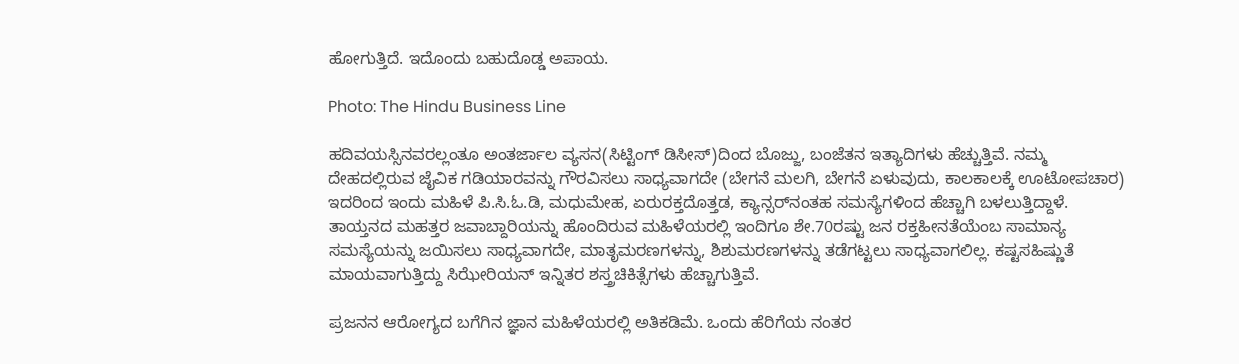ಹೋಗುತ್ತಿದೆ. ಇದೊಂದು ಬಹುದೊಡ್ಡ ಅಪಾಯ.

Photo: The Hindu Business Line

ಹದಿವಯಸ್ಸಿನವರಲ್ಲಂತೂ ಅಂತರ್ಜಾಲ ವ್ಯಸನ(ಸಿಟ್ಟಿಂಗ್ ಡಿಸೀಸ್)ದಿಂದ ಬೊಜ್ಜು, ಬಂಜೆತನ ಇತ್ಯಾದಿಗಳು ಹೆಚ್ಚುತ್ತಿವೆ. ನಮ್ಮ ದೇಹದಲ್ಲಿರುವ ಜೈವಿಕ ಗಡಿಯಾರವನ್ನು ಗೌರವಿಸಲು ಸಾಧ್ಯವಾಗದೇ (ಬೇಗನೆ ಮಲಗಿ, ಬೇಗನೆ ಏಳುವುದು, ಕಾಲಕಾಲಕ್ಕೆ ಊಟೋಪಚಾರ) ಇದರಿಂದ ಇಂದು ಮಹಿಳೆ ಪಿ.ಸಿ.ಓ.ಡಿ, ಮಧುಮೇಹ, ಏರುರಕ್ತದೊತ್ತಡ, ಕ್ಯಾನ್ಸರ್‌ನಂತಹ ಸಮಸ್ಯೆಗಳಿಂದ ಹೆಚ್ಚಾಗಿ ಬಳಲುತ್ತಿದ್ದಾಳೆ. ತಾಯ್ತನದ ಮಹತ್ತರ ಜವಾಬ್ದಾರಿಯನ್ನು ಹೊಂದಿರುವ ಮಹಿಳೆಯರಲ್ಲಿ ಇಂದಿಗೂ ಶೇ.70ರಷ್ಟು ಜನ ರಕ್ತಹೀನತೆಯೆಂಬ ಸಾಮಾನ್ಯ ಸಮಸ್ಯೆಯನ್ನು ಜಯಿಸಲು ಸಾಧ್ಯವಾಗದೇ, ಮಾತೃಮರಣಗಳನ್ನು, ಶಿಶುಮರಣಗಳನ್ನು ತಡೆಗಟ್ಟಲು ಸಾಧ್ಯವಾಗಲಿಲ್ಲ. ಕಷ್ಟಸಹಿಷ್ಣುತೆ ಮಾಯವಾಗುತ್ತಿದ್ದು ಸಿಝೇರಿಯನ್ ಇನ್ನಿತರ ಶಸ್ತ್ರಚಿಕಿತ್ಸೆಗಳು ಹೆಚ್ಚಾಗುತ್ತಿವೆ.

ಪ್ರಜನನ ಆರೋಗ್ಯದ ಬಗೆಗಿನ ಜ್ಞಾನ ಮಹಿಳೆಯರಲ್ಲಿ ಅತಿಕಡಿಮೆ. ಒಂದು ಹೆರಿಗೆಯ ನಂತರ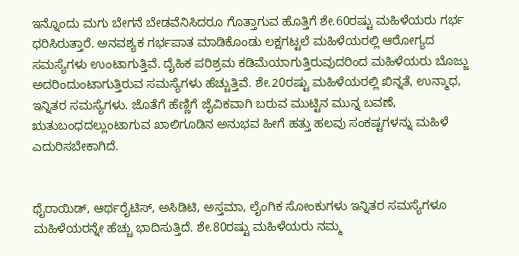ಇನ್ನೊಂದು ಮಗು ಬೇಗನೆ ಬೇಡವೆನಿಸಿದರೂ ಗೊತ್ತಾಗುವ ಹೊತ್ತಿಗೆ ಶೇ.60ರಷ್ಟು ಮಹಿಳೆಯರು ಗರ್ಭ ಧರಿಸಿರುತ್ತಾರೆ. ಅನವಶ್ಯಕ ಗರ್ಭಪಾತ ಮಾಡಿಕೊಂಡು ಲಕ್ಷಗಟ್ಟಲೆ ಮಹಿಳೆಯರಲ್ಲಿ ಆರೋಗ್ಯದ ಸಮಸ್ಯೆಗಳು ಉಂಟಾಗುತ್ತಿವೆ. ದೈಹಿಕ ಪರಿಶ್ರಮ ಕಡಿಮೆಯಾಗುತ್ತಿರುವುದರಿಂದ ಮಹಿಳೆಯರು ಬೊಜ್ಜು ಅದರಿಂದುಂಟಾಗುತ್ತಿರುವ ಸಮಸ್ಯೆಗಳು ಹೆಚ್ಚುತ್ತಿವೆ. ಶೇ.20ರಷ್ಟು ಮಹಿಳೆಯರಲ್ಲಿ ಖಿನ್ನತೆ, ಉನ್ಮಾಧ, ಇನ್ನಿತರ ಸಮಸ್ಯೆಗಳು. ಜೊತೆಗೆ ಹೆಣ್ಣಿಗೆ ಜೈವಿಕವಾಗಿ ಬರುವ ಮುಟ್ಟಿನ ಮುನ್ನ ಬವಣೆ, ಋತುಬಂಧದಲ್ಲುಂಟಾಗುವ ಖಾಲಿಗೂಡಿನ ಅನುಭವ ಹೀಗೆ ಹತ್ತು ಹಲವು ಸಂಕಷ್ಟಗಳನ್ನು ಮಹಿಳೆ ಎದುರಿಸಬೇಕಾಗಿದೆ.


ಥೈರಾಯಿಡ್, ಆರ್ಥರೈಟಿಸ್, ಅಸಿಡಿಟಿ, ಅಸ್ತಮಾ, ಲೈಂಗಿಕ ಸೋಂಕುಗಳು ಇನ್ನಿತರ ಸಮಸ್ಯೆಗಳೂ ಮಹಿಳೆಯರನ್ನೇ ಹೆಚ್ಚು ಭಾದಿಸುತ್ತಿದೆ. ಶೇ.80ರಷ್ಟು ಮಹಿಳೆಯರು ನಮ್ಮ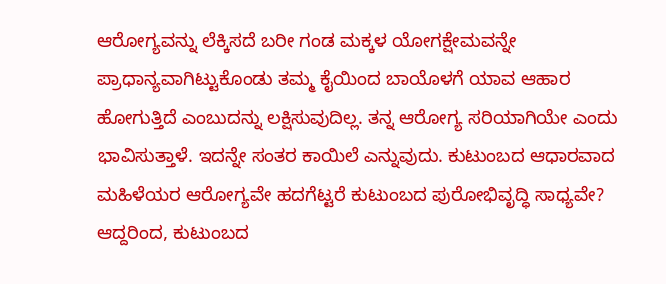ಆರೋಗ್ಯವನ್ನು ಲೆಕ್ಕಿಸದೆ ಬರೀ ಗಂಡ ಮಕ್ಕಳ ಯೋಗಕ್ಷೇಮವನ್ನೇ ಪ್ರಾಧಾನ್ಯವಾಗಿಟ್ಟುಕೊಂಡು ತಮ್ಮ ಕೈಯಿಂದ ಬಾಯೊಳಗೆ ಯಾವ ಆಹಾರ ಹೋಗುತ್ತಿದೆ ಎಂಬುದನ್ನು ಲಕ್ಷಿಸುವುದಿಲ್ಲ. ತನ್ನ ಆರೋಗ್ಯ ಸರಿಯಾಗಿಯೇ ಎಂದು ಭಾವಿಸುತ್ತಾಳೆ. ಇದನ್ನೇ ಸಂತರ ಕಾಯಿಲೆ ಎನ್ನುವುದು. ಕುಟುಂಬದ ಆಧಾರವಾದ ಮಹಿಳೆಯರ ಆರೋಗ್ಯವೇ ಹದಗೆಟ್ಟರೆ ಕುಟುಂಬದ ಪುರೋಭಿವೃದ್ಧಿ ಸಾಧ್ಯವೇ? ಆದ್ದರಿಂದ, ಕುಟುಂಬದ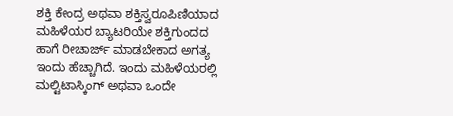ಶಕ್ತಿ ಕೇಂದ್ರ ಅಥವಾ ಶಕ್ತಿಸ್ವರೂಪಿಣಿಯಾದ ಮಹಿಳೆಯರ ಬ್ಯಾಟರಿಯೇ ಶಕ್ತಿಗುಂದದ ಹಾಗೆ ರೀಚಾರ್ಜ್ ಮಾಡಬೇಕಾದ ಅಗತ್ಯ ಇಂದು ಹೆಚ್ಚಾಗಿದೆ. ಇಂದು ಮಹಿಳೆಯರಲ್ಲಿ ಮಲ್ಟಿಟಾಸ್ಕಿಂಗ್ ಅಥವಾ ಒಂದೇ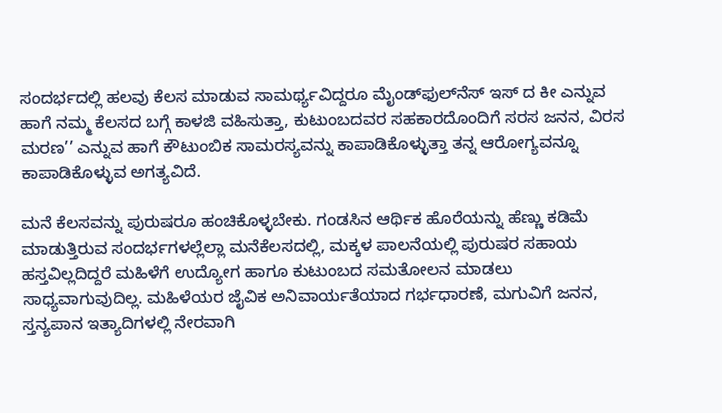ಸಂದರ್ಭದಲ್ಲಿ ಹಲವು ಕೆಲಸ ಮಾಡುವ ಸಾಮರ್ಥ್ಯವಿದ್ದರೂ ಮೈಂಡ್‌ಫುಲ್‌ನೆಸ್ ಇಸ್ ದ ಕೀ ಎನ್ನುವ ಹಾಗೆ ನಮ್ಮ ಕೆಲಸದ ಬಗ್ಗೆ ಕಾಳಜಿ ವಹಿಸುತ್ತಾ, ಕುಟುಂಬದವರ ಸಹಕಾರದೊಂದಿಗೆ ಸರಸ ಜನನ, ವಿರಸ ಮರಣ’’ ಎನ್ನುವ ಹಾಗೆ ಕೌಟುಂಬಿಕ ಸಾಮರಸ್ಯವನ್ನು ಕಾಪಾಡಿಕೊಳ್ಳುತ್ತಾ ತನ್ನ ಆರೋಗ್ಯವನ್ನೂ ಕಾಪಾಡಿಕೊಳ್ಳುವ ಅಗತ್ಯವಿದೆ.

ಮನೆ ಕೆಲಸವನ್ನು ಪುರುಷರೂ ಹಂಚಿಕೊಳ್ಳಬೇಕು. ಗಂಡಸಿನ ಆರ್ಥಿಕ ಹೊರೆಯನ್ನು ಹೆಣ್ಣು ಕಡಿಮೆ ಮಾಡುತ್ತಿರುವ ಸಂದರ್ಭಗಳಲ್ಲೆಲ್ಲಾ ಮನೆಕೆಲಸದಲ್ಲಿ, ಮಕ್ಕಳ ಪಾಲನೆಯಲ್ಲಿ ಪುರುಷರ ಸಹಾಯ ಹಸ್ತವಿಲ್ಲದಿದ್ದರೆ ಮಹಿಳೆಗೆ ಉದ್ಯೋಗ ಹಾಗೂ ಕುಟುಂಬದ ಸಮತೋಲನ ಮಾಡಲು ಸಾಧ್ಯವಾಗುವುದಿಲ್ಲ. ಮಹಿಳೆಯರ ಜೈವಿಕ ಅನಿವಾರ್ಯತೆಯಾದ ಗರ್ಭಧಾರಣೆ, ಮಗುವಿಗೆ ಜನನ, ಸ್ತನ್ಯಪಾನ ಇತ್ಯಾದಿಗಳಲ್ಲಿ ನೇರವಾಗಿ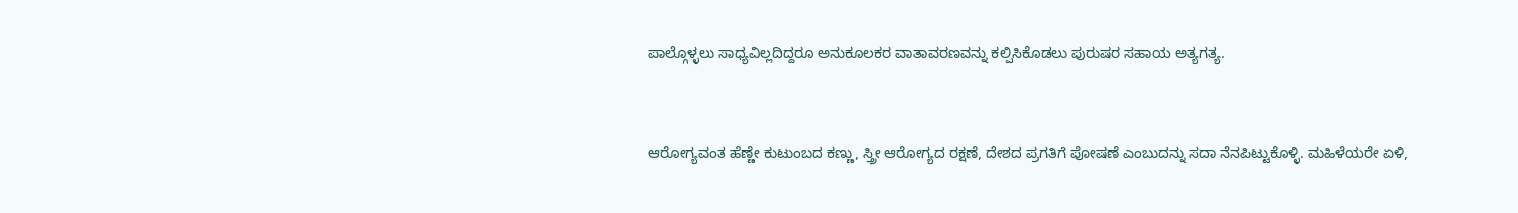ಪಾಲ್ಗೊಳ್ಳಲು ಸಾಧ್ಯವಿಲ್ಲದಿದ್ದರೂ ಅನುಕೂಲಕರ ವಾತಾವರಣವನ್ನು ಕಲ್ಪಿಸಿಕೊಡಲು ಪುರುಷರ ಸಹಾಯ ಅತ್ಯಗತ್ಯ.


ಆರೋಗ್ಯವಂತ ಹೆಣ್ಣೇ ಕುಟುಂಬದ ಕಣ್ಣು, ಸ್ತ್ರೀ ಆರೋಗ್ಯದ ರಕ್ಷಣೆ, ದೇಶದ ಪ್ರಗತಿಗೆ ಪೋಷಣೆ ಎಂಬುದನ್ನು ಸದಾ ನೆನಪಿಟ್ಟುಕೊಳ್ಳಿ. ಮಹಿಳೆಯರೇ ಏಳಿ,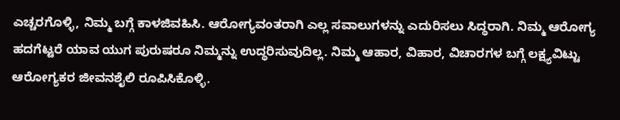ಎಚ್ಚರಗೊಳ್ಳಿ, ನಿಮ್ಮ ಬಗ್ಗೆ ಕಾಳಜಿವಹಿಸಿ. ಆರೋಗ್ಯವಂತರಾಗಿ ಎಲ್ಲ ಸವಾಲುಗಳನ್ನು ಎದುರಿಸಲು ಸಿದ್ಧರಾಗಿ. ನಿಮ್ಮ ಆರೋಗ್ಯ ಹದಗೆಟ್ಟರೆ ಯಾವ ಯುಗ ಪುರುಷರೂ ನಿಮ್ಮನ್ನು ಉದ್ಧರಿಸುವುದಿಲ್ಲ. ನಿಮ್ಮ ಆಹಾರ, ವಿಹಾರ, ವಿಚಾರಗಳ ಬಗ್ಗೆ ಲಕ್ಷ್ಯವಿಟ್ಟು ಆರೋಗ್ಯಕರ ಜೀವನಶೈಲಿ ರೂಪಿಸಿಕೊಳ್ಳಿ.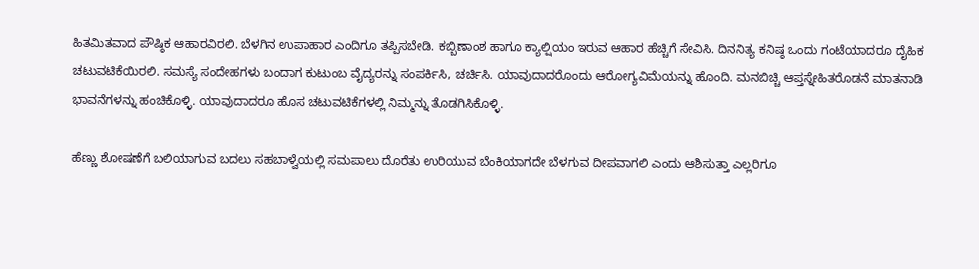ಹಿತಮಿತವಾದ ಪೌಷ್ಠಿಕ ಆಹಾರವಿರಲಿ. ಬೆಳಗಿನ ಉಪಾಹಾರ ಎಂದಿಗೂ ತಪ್ಪಿಸಬೇಡಿ. ಕಬ್ಬಿಣಾಂಶ ಹಾಗೂ ಕ್ಯಾಲ್ಷಿಯಂ ಇರುವ ಆಹಾರ ಹೆಚ್ಚಿಗೆ ಸೇವಿಸಿ. ದಿನನಿತ್ಯ ಕನಿಷ್ಠ ಒಂದು ಗಂಟೆಯಾದರೂ ದೈಹಿಕ ಚಟುವಟಿಕೆಯಿರಲಿ. ಸಮಸ್ಯೆ ಸಂದೇಹಗಳು ಬಂದಾಗ ಕುಟುಂಬ ವೈದ್ಯರನ್ನು ಸಂಪರ್ಕಿಸಿ, ಚರ್ಚಿಸಿ. ಯಾವುದಾದರೊಂದು ಆರೋಗ್ಯವಿಮೆಯನ್ನು ಹೊಂದಿ. ಮನಬಿಚ್ಚಿ ಆಪ್ತಸ್ನೇಹಿತರೊಡನೆ ಮಾತನಾಡಿ ಭಾವನೆಗಳನ್ನು ಹಂಚಿಕೊಳ್ಳಿ. ಯಾವುದಾದರೂ ಹೊಸ ಚಟುವಟಿಕೆಗಳಲ್ಲಿ ನಿಮ್ಮನ್ನು ತೊಡಗಿಸಿಕೊಳ್ಳಿ.

ಹೆಣ್ಣು ಶೋಷಣೆಗೆ ಬಲಿಯಾಗುವ ಬದಲು ಸಹಬಾಳ್ವೆಯಲ್ಲಿ ಸಮಪಾಲು ದೊರೆತು ಉರಿಯುವ ಬೆಂಕಿಯಾಗದೇ ಬೆಳಗುವ ದೀಪವಾಗಲಿ ಎಂದು ಆಶಿಸುತ್ತಾ ಎಲ್ಲರಿಗೂ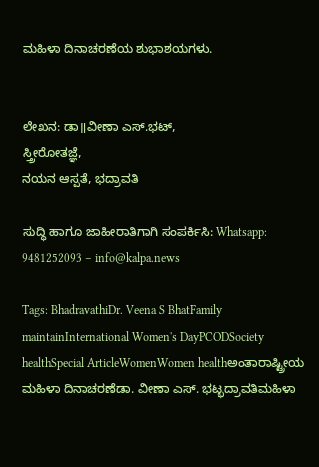ಮಹಿಳಾ ದಿನಾಚರಣೆಯ ಶುಭಾಶಯಗಳು.


ಲೇಖನ: ಡಾ॥ವೀಣಾ ಎಸ್.ಭಟ್,
ಸ್ತ್ರೀರೋತಜ್ಞೆ,
ನಯನ ಆಸ್ಪತೆ, ಭದ್ರಾವತಿ

ಸುದ್ಧಿ ಹಾಗೂ ಜಾಹೀರಾತಿಗಾಗಿ ಸಂಪರ್ಕಿಸಿ: Whatsapp: 9481252093 – info@kalpa.news

Tags: BhadravathiDr. Veena S BhatFamily maintainInternational Women's DayPCODSociety healthSpecial ArticleWomenWomen healthಅಂತಾರಾಷ್ಟ್ರೀಯ ಮಹಿಳಾ ದಿನಾಚರಣೆಡಾ. ವೀಣಾ ಎಸ್. ಭಟ್ಭದ್ರಾವತಿಮಹಿಳಾ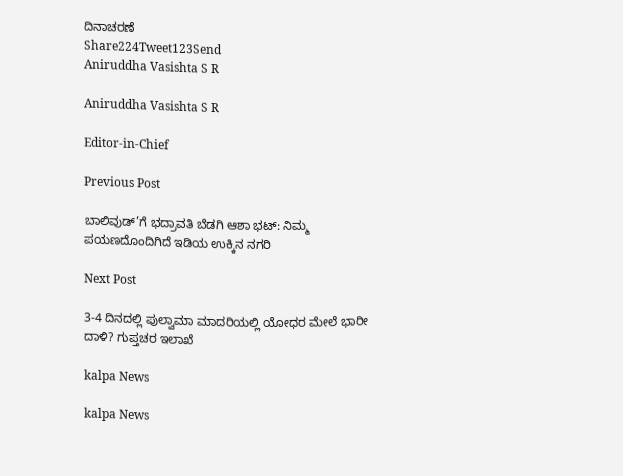ದಿನಾಚರಣೆ
Share224Tweet123Send
Aniruddha Vasishta S R

Aniruddha Vasishta S R

Editor-in-Chief

Previous Post

ಬಾಲಿವುಡ್’ಗೆ ಭದ್ರಾವತಿ ಬೆಡಗಿ ಆಶಾ ಭಟ್: ನಿಮ್ಮ ಪಯಣದೊಂದಿಗಿದೆ ಇಡಿಯ ಉಕ್ಕಿನ ನಗರಿ

Next Post

3-4 ದಿನದಲ್ಲಿ ಪುಲ್ವಾಮಾ ಮಾದರಿಯಲ್ಲಿ ಯೋಧರ ಮೇಲೆ ಭಾರೀ ದಾಳಿ? ಗುಪ್ತಚರ ಇಲಾಖೆ

kalpa News

kalpa News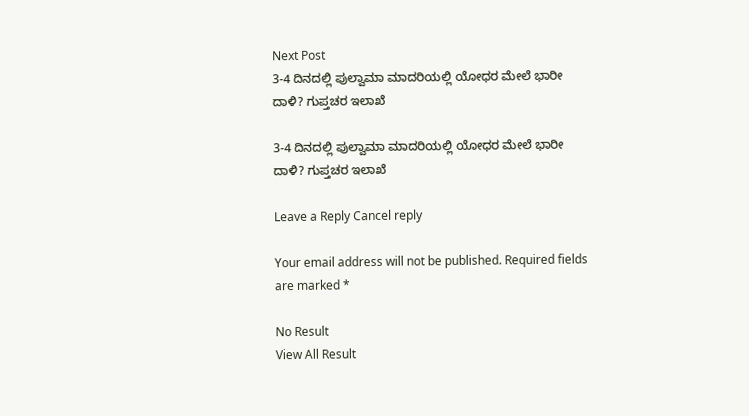Next Post
3-4 ದಿನದಲ್ಲಿ ಪುಲ್ವಾಮಾ ಮಾದರಿಯಲ್ಲಿ ಯೋಧರ ಮೇಲೆ ಭಾರೀ ದಾಳಿ? ಗುಪ್ತಚರ ಇಲಾಖೆ

3-4 ದಿನದಲ್ಲಿ ಪುಲ್ವಾಮಾ ಮಾದರಿಯಲ್ಲಿ ಯೋಧರ ಮೇಲೆ ಭಾರೀ ದಾಳಿ? ಗುಪ್ತಚರ ಇಲಾಖೆ

Leave a Reply Cancel reply

Your email address will not be published. Required fields are marked *

No Result
View All Result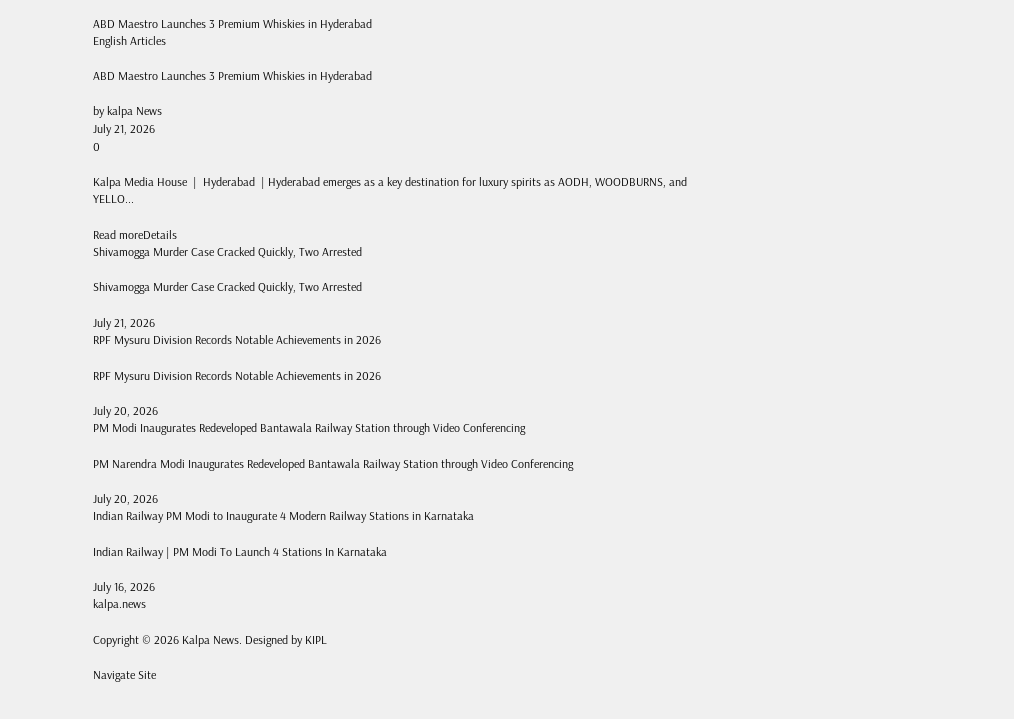ABD Maestro Launches 3 Premium Whiskies in Hyderabad
English Articles

ABD Maestro Launches 3 Premium Whiskies in Hyderabad

by kalpa News
July 21, 2026
0

Kalpa Media House  |  Hyderabad  | Hyderabad emerges as a key destination for luxury spirits as AODH, WOODBURNS, and YELLO...

Read moreDetails
Shivamogga Murder Case Cracked Quickly, Two Arrested

Shivamogga Murder Case Cracked Quickly, Two Arrested

July 21, 2026
RPF Mysuru Division Records Notable Achievements in 2026

RPF Mysuru Division Records Notable Achievements in 2026

July 20, 2026
PM Modi Inaugurates Redeveloped Bantawala Railway Station through Video Conferencing

PM Narendra Modi Inaugurates Redeveloped Bantawala Railway Station through Video Conferencing

July 20, 2026
Indian Railway PM Modi to Inaugurate 4 Modern Railway Stations in Karnataka

Indian Railway | PM Modi To Launch 4 Stations In Karnataka

July 16, 2026
kalpa.news

Copyright © 2026 Kalpa News. Designed by KIPL

Navigate Site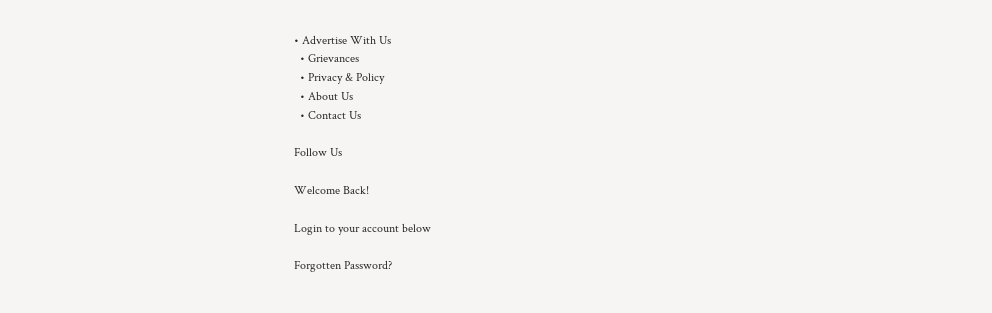• Advertise With Us
  • Grievances
  • Privacy & Policy
  • About Us
  • Contact Us

Follow Us

Welcome Back!

Login to your account below

Forgotten Password?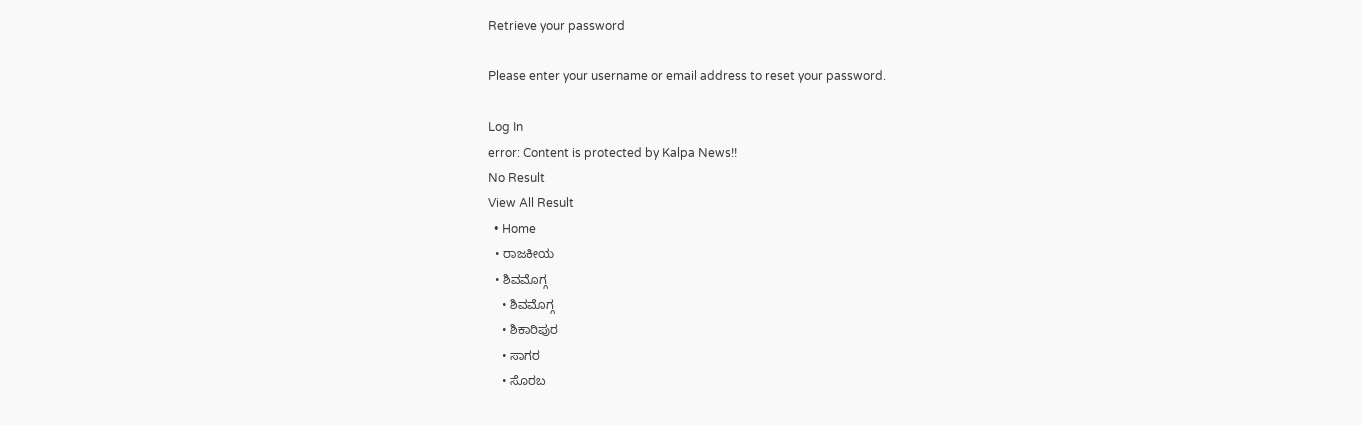Retrieve your password

Please enter your username or email address to reset your password.

Log In
error: Content is protected by Kalpa News!!
No Result
View All Result
  • Home
  • ರಾಜಕೀಯ
  • ಶಿವಮೊಗ್ಗ
    • ಶಿವಮೊಗ್ಗ
    • ಶಿಕಾರಿಪುರ
    • ಸಾಗರ
    • ಸೊರಬ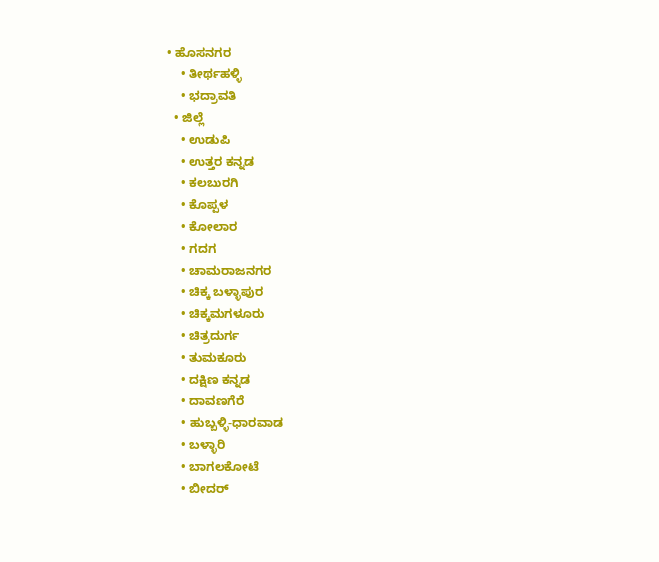• ಹೊಸನಗರ
    • ತೀರ್ಥಹಳ್ಳಿ
    • ಭದ್ರಾವತಿ
  • ಜಿಲ್ಲೆ
    • ಉಡುಪಿ
    • ಉತ್ತರ ಕನ್ನಡ
    • ಕಲಬುರಗಿ
    • ಕೊಪ್ಪಳ
    • ಕೋಲಾರ
    • ಗದಗ
    • ಚಾಮರಾಜನಗರ
    • ಚಿಕ್ಕ ಬಳ್ಳಾಪುರ
    • ಚಿಕ್ಕಮಗಳೂರು
    • ಚಿತ್ರದುರ್ಗ
    • ತುಮಕೂರು
    • ದಕ್ಷಿಣ ಕನ್ನಡ
    • ದಾವಣಗೆರೆ
    • ಹುಬ್ಬಳ್ಳಿ-ಧಾರವಾಡ
    • ಬಳ್ಳಾರಿ
    • ಬಾಗಲಕೋಟೆ
    • ಬೀದರ್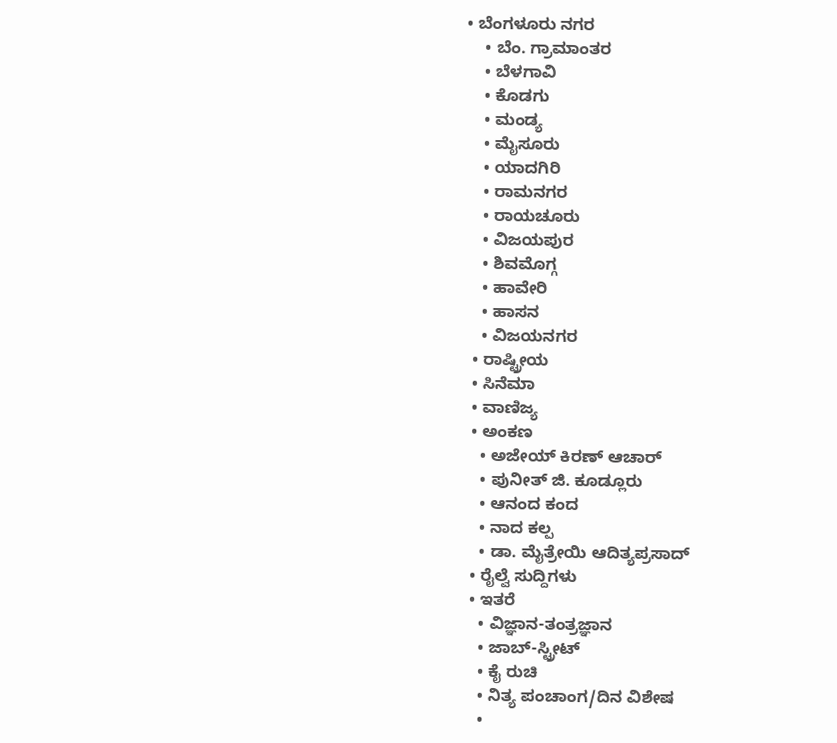• ಬೆಂಗಳೂರು ನಗರ
    • ಬೆಂ. ಗ್ರಾಮಾಂತರ
    • ಬೆಳಗಾವಿ
    • ಕೊಡಗು
    • ಮಂಡ್ಯ
    • ಮೈಸೂರು
    • ಯಾದಗಿರಿ
    • ರಾಮನಗರ
    • ರಾಯಚೂರು
    • ವಿಜಯಪುರ
    • ಶಿವಮೊಗ್ಗ
    • ಹಾವೇರಿ
    • ಹಾಸನ
    • ವಿಜಯನಗರ
  • ರಾಷ್ಟ್ರೀಯ
  • ಸಿನೆಮಾ
  • ವಾಣಿಜ್ಯ
  • ಅಂಕಣ
    • ಅಜೇಯ್ ಕಿರಣ್ ಆಚಾರ್
    • ಪುನೀತ್ ಜಿ. ಕೂಡ್ಲೂರು
    • ಆನಂದ ಕಂದ
    • ನಾದ ಕಲ್ಪ
    • ಡಾ. ಮೈತ್ರೇಯಿ ಆದಿತ್ಯಪ್ರಸಾದ್
  • ರೈಲ್ವೆ ಸುದ್ದಿಗಳು
  • ಇತರೆ
    • ವಿಜ್ಞಾನ-ತಂತ್ರಜ್ಞಾನ
    • ಜಾಬ್-ಸ್ಟ್ರೀಟ್
    • ಕೈ ರುಚಿ
    • ನಿತ್ಯ ಪಂಚಾಂಗ/ದಿನ ವಿಶೇಷ
    •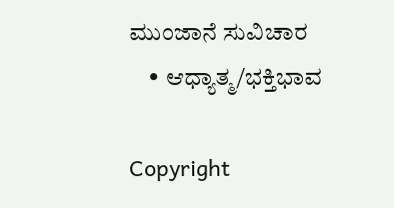ಮುಂಜಾನೆ ಸುವಿಚಾರ
    • ಆಧ್ಯಾತ್ಮ/ಭಕ್ತಿಭಾವ

Copyright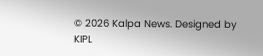© 2026 Kalpa News. Designed by KIPL